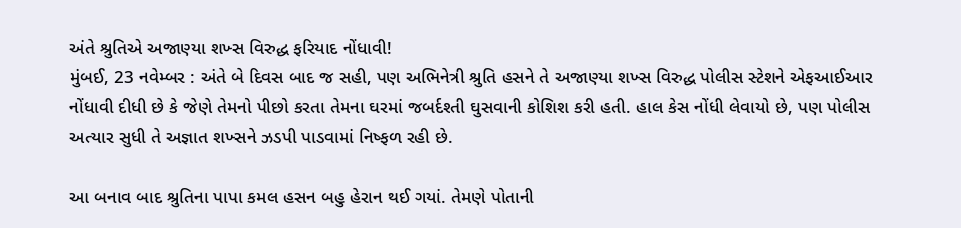અંતે શ્રુતિએ અજાણ્યા શખ્સ વિરુદ્ધ ફરિયાદ નોંધાવી!
મુંબઈ, 23 નવેમ્બર : અંતે બે દિવસ બાદ જ સહી, પણ અભિનેત્રી શ્રુતિ હસને તે અજાણ્યા શખ્સ વિરુદ્ધ પોલીસ સ્ટેશને એફઆઈઆર નોંધાવી દીધી છે કે જેણે તેમનો પીછો કરતા તેમના ઘરમાં જબર્દશ્તી ઘુસવાની કોશિશ કરી હતી. હાલ કેસ નોંધી લેવાયો છે, પણ પોલીસ અત્યાર સુધી તે અજ્ઞાત શખ્સને ઝડપી પાડવામાં નિષ્ફળ રહી છે.

આ બનાવ બાદ શ્રુતિના પાપા કમલ હસન બહુ હેરાન થઈ ગયાં. તેમણે પોતાની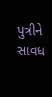પુત્રીને સાવધ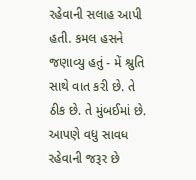રહેવાની સલાહ આપી હતી. કમલ હસને જણાવ્યુ હતું - મેં શ્રુતિ સાથે વાત કરી છે. તે ઠીક છે. તે મુંબઈમાં છે. આપણે વધુ સાવધ રહેવાની જરૂર છે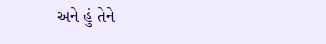અને હું તેને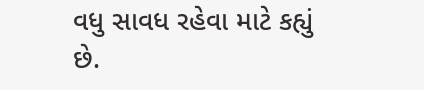વધુ સાવધ રહેવા માટે કહ્યું છે.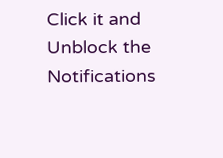Click it and Unblock the Notifications